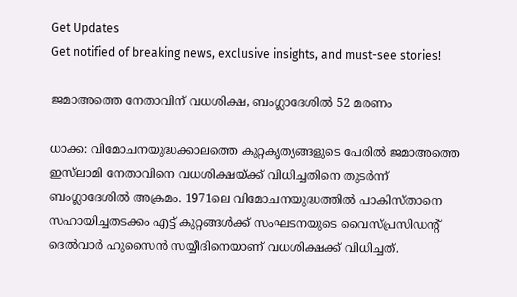Get Updates
Get notified of breaking news, exclusive insights, and must-see stories!

ജമാഅത്തെ നേതാവിന് വധശിക്ഷ, ബംഗ്ലാദേശില്‍ 52 മരണം

ധാക്ക: വിമോചനയുദ്ധക്കാലത്തെ കുറ്റകൃത്യങ്ങളുടെ പേരില്‍ ജമാഅത്തെ ഇസ്‌ലാമി നേതാവിനെ വധശിക്ഷയ്ക്ക് വിധിച്ചതിനെ തുടര്‍ന്ന് ബംഗ്ലാദേശില്‍ അക്രമം. 1971ലെ വിമോചനയുദ്ധത്തില്‍ പാകിസ്താനെ സഹായിച്ചതടക്കം എട്ട് കുറ്റങ്ങള്‍ക്ക് സംഘടനയുടെ വൈസ്പ്രസിഡന്റ് ദെല്‍വാര്‍ ഹുസൈന്‍ സയ്യീദിനെയാണ് വധശിക്ഷക്ക് വിധിച്ചത്.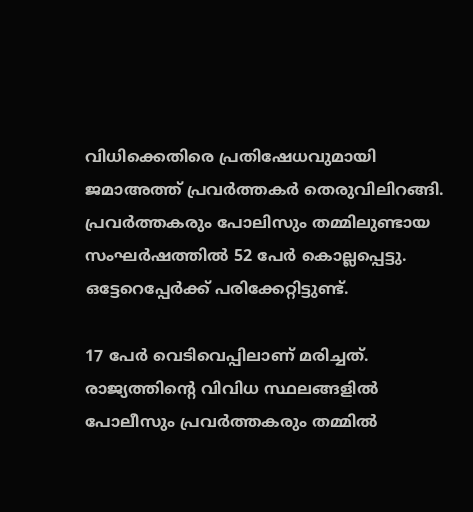വിധിക്കെതിരെ പ്രതിഷേധവുമായി ജമാഅത്ത് പ്രവര്‍ത്തകര്‍ തെരുവിലിറങ്ങി. പ്രവര്‍ത്തകരും പോലിസും തമ്മിലുണ്ടായ സംഘര്‍ഷത്തില്‍ 52 പേര്‍ കൊല്ലപ്പെട്ടു. ഒട്ടേറെപ്പേര്‍ക്ക് പരിക്കേറ്റിട്ടുണ്ട്.

17 പേര്‍ വെടിവെപ്പിലാണ് മരിച്ചത്. രാജ്യത്തിന്റെ വിവിധ സ്ഥലങ്ങളില്‍ പോലീസും പ്രവര്‍ത്തകരും തമ്മില്‍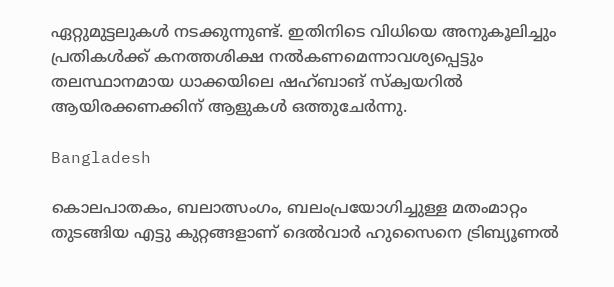ഏറ്റുമുട്ടലുകള്‍ നടക്കുന്നുണ്ട്. ഇതിനിടെ വിധിയെ അനുകൂലിച്ചും പ്രതികള്‍ക്ക് കനത്തശിക്ഷ നല്‍കണമെന്നാവശ്യപ്പെട്ടും തലസ്ഥാനമായ ധാക്കയിലെ ഷഹ്ബാങ് സ്‌ക്വയറില്‍ ആയിരക്കണക്കിന് ആളുകള്‍ ഒത്തുചേര്‍ന്നു.

Bangladesh

കൊലപാതകം, ബലാത്സംഗം, ബലംപ്രയോഗിച്ചുള്ള മതംമാറ്റം തുടങ്ങിയ എട്ടു കുറ്റങ്ങളാണ് ദെല്‍വാര്‍ ഹുസൈനെ ട്രിബ്യൂണല്‍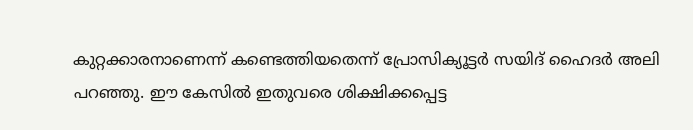കുറ്റക്കാരനാണെന്ന് കണ്ടെത്തിയതെന്ന് പ്രോസിക്യൂട്ടര്‍ സയിദ് ഹൈദര്‍ അലി പറഞ്ഞു. ഈ കേസില്‍ ഇതുവരെ ശിക്ഷിക്കപ്പെട്ട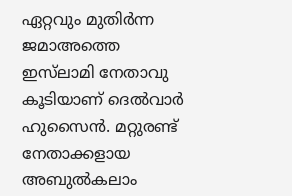ഏറ്റവും മുതിര്‍ന്ന ജമാഅത്തെ ഇസ്‌ലാമി നേതാവു കൂടിയാണ് ദെല്‍വാര്‍ ഹുസൈന്‍. മറ്റുരണ്ട് നേതാക്കളായ അബുല്‍കലാം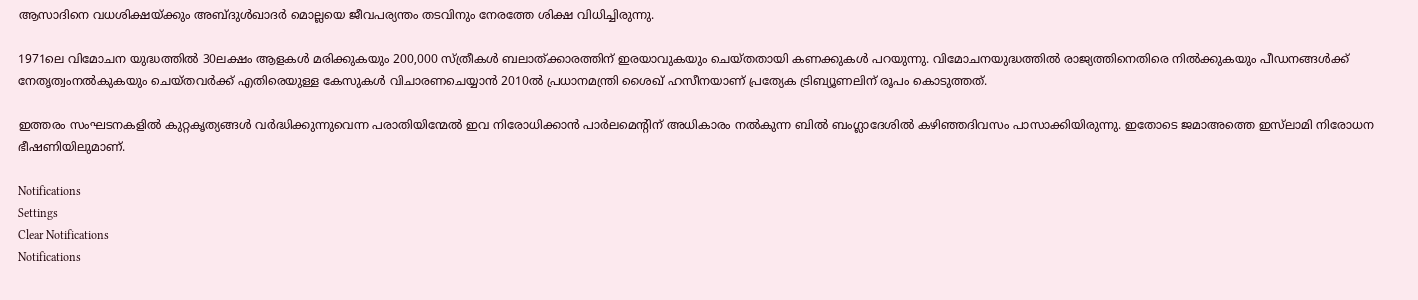ആസാദിനെ വധശിക്ഷയ്ക്കും അബ്ദുള്‍ഖാദര്‍ മൊല്ലയെ ജീവപര്യന്തം തടവിനും നേരത്തേ ശിക്ഷ വിധിച്ചിരുന്നു.

1971ലെ വിമോചന യുദ്ധത്തില്‍ 30ലക്ഷം ആളകള്‍ മരിക്കുകയും 200,000 സ്ത്രീകള്‍ ബലാത്ക്കാരത്തിന് ഇരയാവുകയും ചെയ്തതായി കണക്കുകള്‍ പറയുന്നു. വിമോചനയുദ്ധത്തില്‍ രാജ്യത്തിനെതിരെ നില്‍ക്കുകയും പീഡനങ്ങള്‍ക്ക് നേതൃത്വംനല്‍കുകയും ചെയ്തവര്‍ക്ക് എതിരെയുള്ള കേസുകള്‍ വിചാരണചെയ്യാന്‍ 2010ല്‍ പ്രധാനമന്ത്രി ശൈഖ് ഹസീനയാണ് പ്രത്യേക ട്രിബ്യൂണലിന് രൂപം കൊടുത്തത്.

ഇത്തരം സംഘടനകളില്‍ കുറ്റകൃത്യങ്ങള്‍ വര്‍ദ്ധിക്കുന്നുവെന്ന പരാതിയിന്മേല്‍ ഇവ നിരോധിക്കാന്‍ പാര്‍ലമെന്റിന് അധികാരം നല്‍കുന്ന ബില്‍ ബംഗ്ലാദേശില്‍ കഴിഞ്ഞദിവസം പാസാക്കിയിരുന്നു. ഇതോടെ ജമാഅത്തെ ഇസ്‌ലാമി നിരോധന ഭീഷണിയിലുമാണ്.

Notifications
Settings
Clear Notifications
Notifications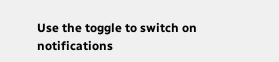Use the toggle to switch on notifications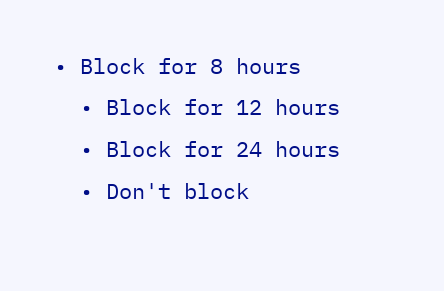• Block for 8 hours
  • Block for 12 hours
  • Block for 24 hours
  • Don't block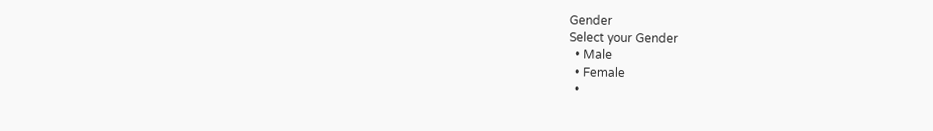Gender
Select your Gender
  • Male
  • Female
  •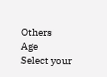Others
Age
Select your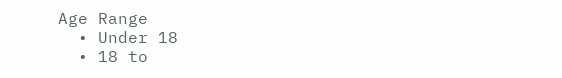Age Range
  • Under 18
  • 18 to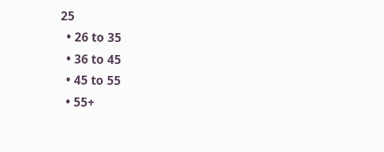25
  • 26 to 35
  • 36 to 45
  • 45 to 55
  • 55+